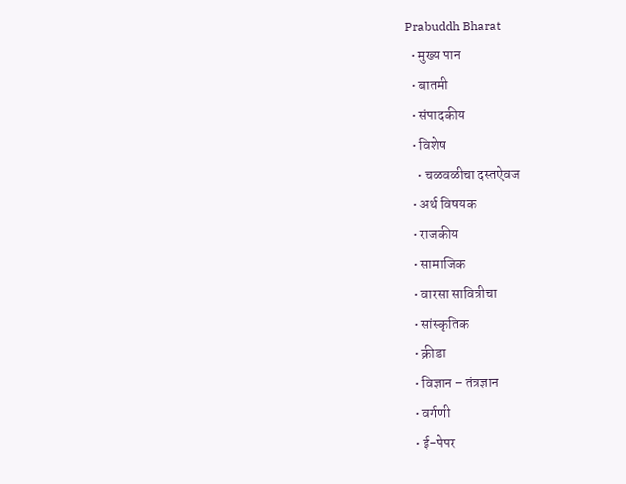Prabuddh Bharat
  • मुख्य पान
  • बातमी
  • संपादकीय
  • विशेष
    • चळवळीचा दस्तऐवज
  • अर्थ विषयक
  • राजकीय
  • सामाजिक
  • वारसा सावित्रीचा
  • सांस्कृतिक
  • क्रीडा
  • विज्ञान – तंत्रज्ञान
  • वर्गणी
  • ई-पेपर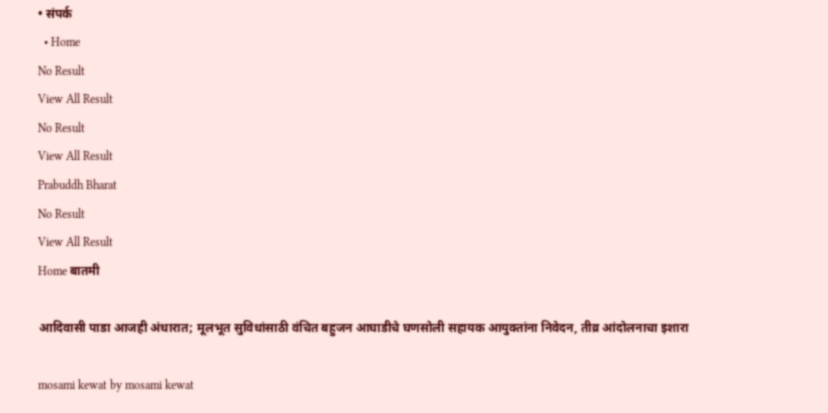• संपर्क
  • Home
No Result
View All Result
No Result
View All Result
Prabuddh Bharat
No Result
View All Result
Home बातमी

आदिवासी पाडा आजही अंधारात; मूलभूत सुविधांसाठी वंचित बहुजन आघाडीचे घणसोली सहायक आयुक्तांना निवेदन, तीव्र आंदोलनाचा इशारा

mosami kewat by mosami kewat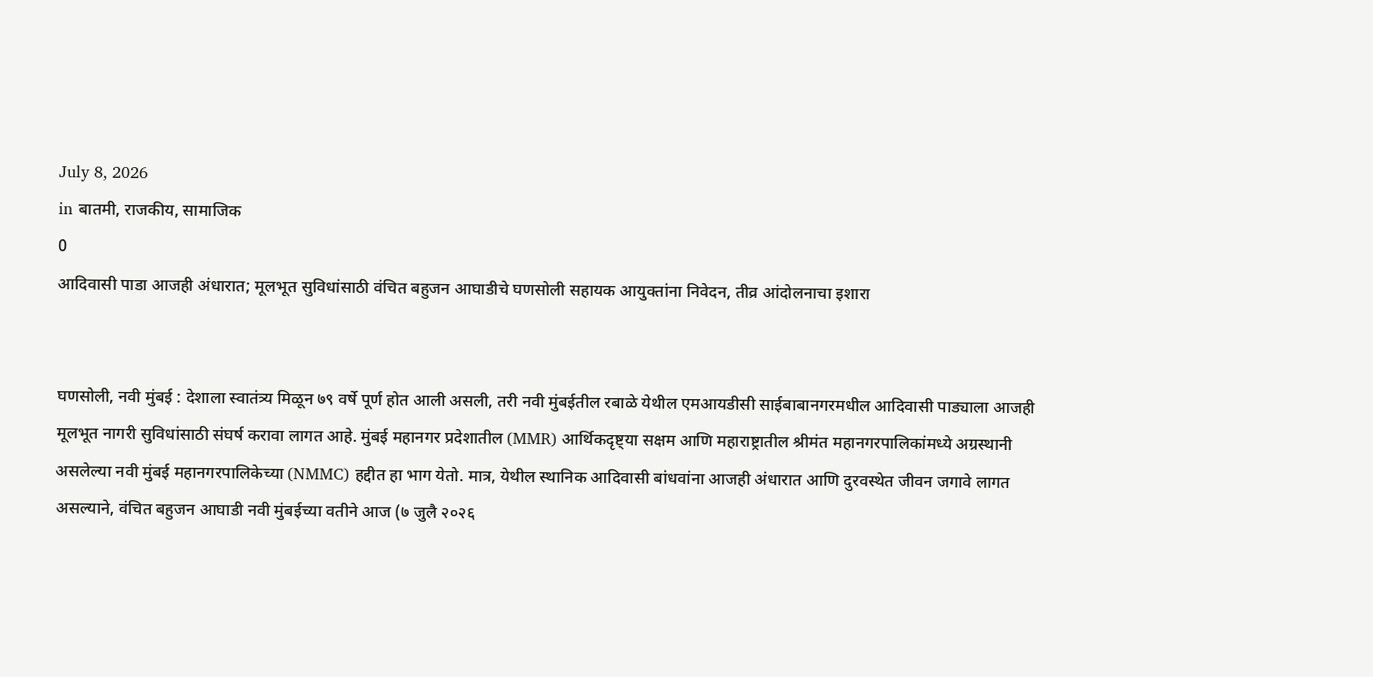July 8, 2026
in बातमी, राजकीय, सामाजिक
0
आदिवासी पाडा आजही अंधारात; मूलभूत सुविधांसाठी वंचित बहुजन आघाडीचे घणसोली सहायक आयुक्तांना निवेदन, तीव्र आंदोलनाचा इशारा


घणसोली, नवी मुंबई : देशाला स्वातंत्र्य मिळून ७९ वर्षे पूर्ण होत आली असली, तरी नवी मुंबईतील रबाळे येथील एमआयडीसी साईबाबानगरमधील आदिवासी पाड्याला आजही मूलभूत नागरी सुविधांसाठी संघर्ष करावा लागत आहे. मुंबई महानगर प्रदेशातील (MMR) आर्थिकदृष्ट्या सक्षम आणि महाराष्ट्रातील श्रीमंत महानगरपालिकांमध्ये अग्रस्थानी असलेल्या नवी मुंबई महानगरपालिकेच्या (NMMC) हद्दीत हा भाग येतो. मात्र, येथील स्थानिक आदिवासी बांधवांना आजही अंधारात आणि दुरवस्थेत जीवन जगावे लागत असल्याने, वंचित बहुजन आघाडी नवी मुंबईच्या वतीने आज (७ जुलै २०२६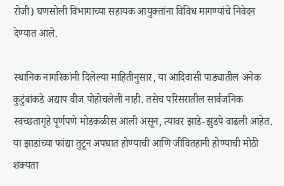रोजी) घणसोली विभागाच्या सहायक आयुक्तांना विविध मागण्यांचे निवेदन देण्यात आले.

स्थानिक नागरिकांनी दिलेल्या माहितीनुसार, या आदिवासी पाड्यातील अनेक कुटुंबांकडे अद्याप वीज पोहोचलेली नाही. तसेच परिसरातील सार्वजनिक स्वच्छतागृहे पूर्णपणे मोडकळीस आली असून, त्यावर झाडे-झुडपे वाढली आहेत. या झाडांच्या फांद्या तुटून अपघात होण्याची आणि जीवितहानी होण्याची मोठी शक्यता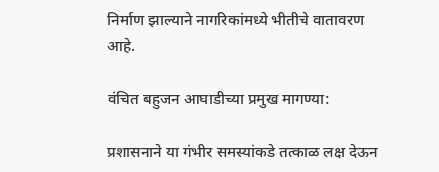निर्माण झाल्याने नागरिकांमध्ये भीतीचे वातावरण आहे.

वंचित बहुजन आघाडीच्या प्रमुख मागण्या:

प्रशासनाने या गंभीर समस्यांकडे तत्काळ लक्ष देऊन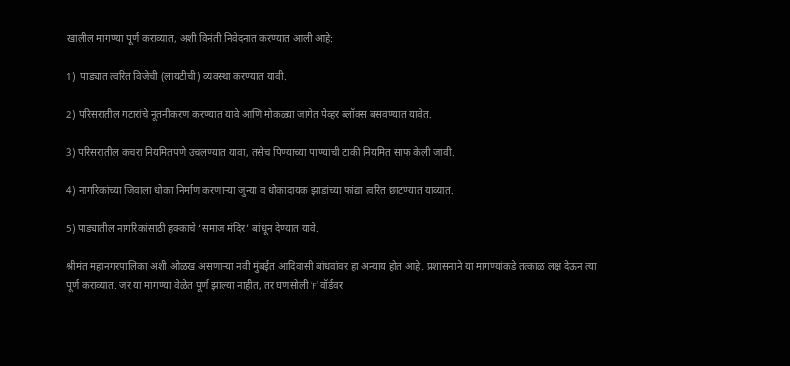खालील मागण्या पूर्ण कराव्यात, अशी विनंती निवेदनात करण्यात आली आहे:

1)  पाड्यात त्वरित विजेची (लायटीची) व्यवस्था करण्यात यावी.

2) परिसरातील गटारांचे नूतनीकरण करण्यात यावे आणि मोकळ्या जागेत पेव्हर ब्लॉक्स बसवण्यात यावेत.

3) परिसरातील कचरा नियमितपणे उचलण्यात यावा, तसेच पिण्याच्या पाण्याची टाकी नियमित साफ केली जावी.

4) नागरिकांच्या जिवाला धोका निर्माण करणाऱ्या जुन्या व धोकादायक झाडांच्या फांद्या त्वरित छाटण्यात याव्यात.

5) पाड्यातील नागरिकांसाठी हक्काचे ‘समाज मंदिर’ बांधून देण्यात यावे.

श्रीमंत महानगरपालिका अशी ओळख असणाऱ्या नवी मुंबईत आदिवासी बांधवांवर हा अन्याय होत आहे. प्रशासनाने या मागण्यांकडे तत्काळ लक्ष देऊन त्या पूर्ण कराव्यात. जर या मागण्या वेळेत पूर्ण झाल्या नाहीत, तर घणसोली ‘F’ वॉर्डवर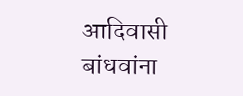आदिवासी बांधवांना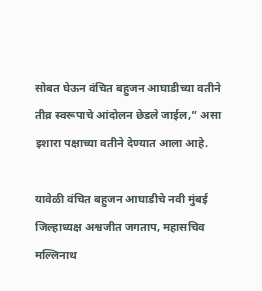सोबत घेऊन वंचित बहुजन आघाडीच्या वतीने तीव्र स्वरूपाचे आंदोलन छेडले जाईल,” असा इशारा पक्षाच्या वतीने देण्यात आला आहे.

यावेळी वंचित बहुजन आघाडीचे नवी मुंबई जिल्हाध्यक्ष अश्वजीत जगताप, महासचिव मल्लिनाथ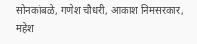सोनकांबळे, गणेश चौधरी, आकाश निमसरकार, महेश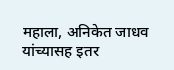महाला, अनिकेत जाधव यांच्यासह इतर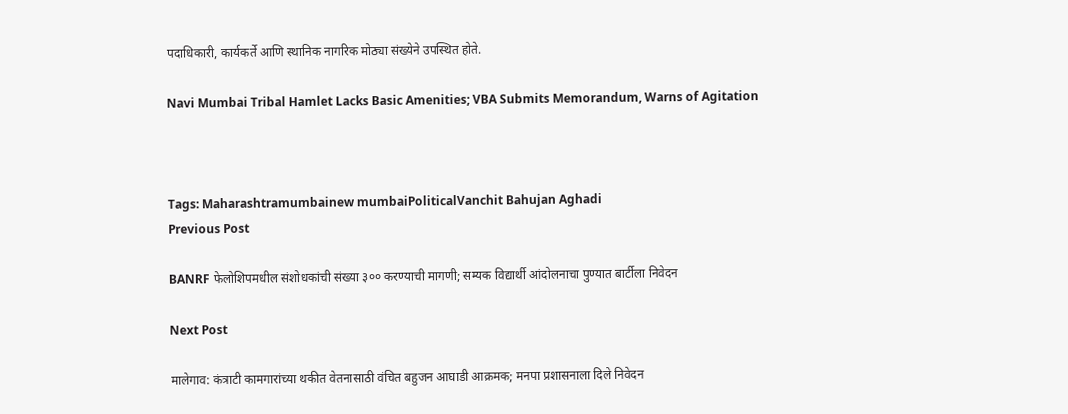पदाधिकारी, कार्यकर्ते आणि स्थानिक नागरिक मोठ्या संख्येने उपस्थित होते.

Navi Mumbai Tribal Hamlet Lacks Basic Amenities; VBA Submits Memorandum, Warns of Agitation



Tags: Maharashtramumbainew mumbaiPoliticalVanchit Bahujan Aghadi
Previous Post

BANRF फेलोशिपमधील संशोधकांची संख्या ३०० करण्याची मागणी; सम्यक विद्यार्थी आंदोलनाचा पुण्यात बार्टीला निवेदन

Next Post

मालेगाव: कंत्राटी कामगारांच्या थकीत वेतनासाठी वंचित बहुजन आघाडी आक्रमक; मनपा प्रशासनाला दिले निवेदन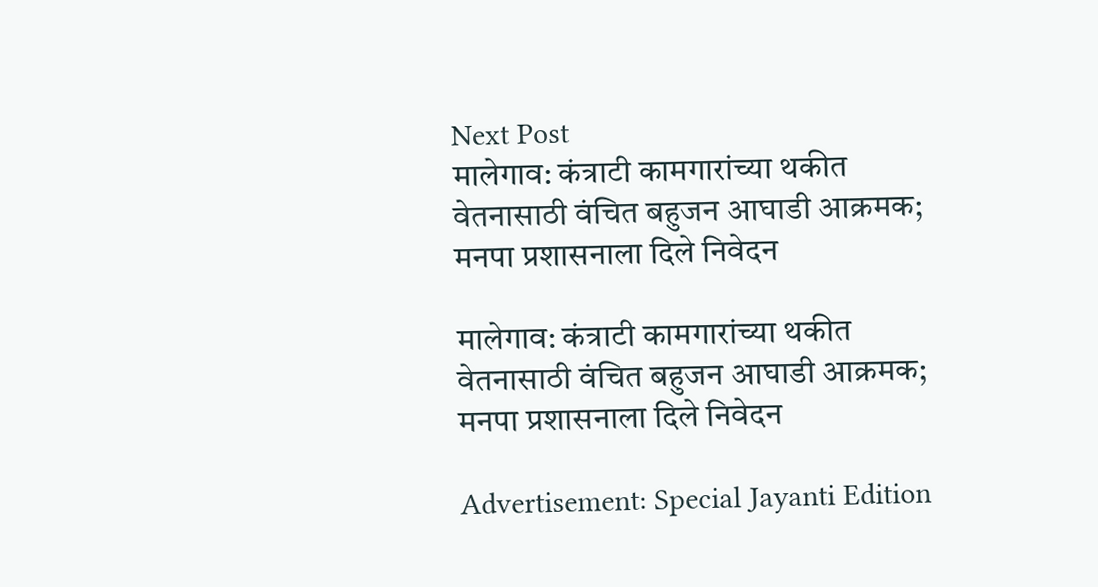Next Post
मालेगाव: कंत्राटी कामगारांच्या थकीत वेतनासाठी वंचित बहुजन आघाडी आक्रमक; मनपा प्रशासनाला दिले निवेदन

मालेगाव: कंत्राटी कामगारांच्या थकीत वेतनासाठी वंचित बहुजन आघाडी आक्रमक; मनपा प्रशासनाला दिले निवेदन

Advertisement: Special Jayanti Edition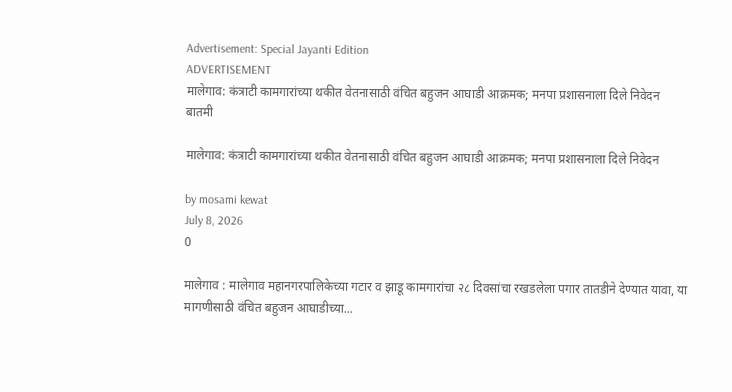Advertisement: Special Jayanti Edition
ADVERTISEMENT
मालेगाव: कंत्राटी कामगारांच्या थकीत वेतनासाठी वंचित बहुजन आघाडी आक्रमक; मनपा प्रशासनाला दिले निवेदन
बातमी

मालेगाव: कंत्राटी कामगारांच्या थकीत वेतनासाठी वंचित बहुजन आघाडी आक्रमक; मनपा प्रशासनाला दिले निवेदन

by mosami kewat
July 8, 2026
0

मालेगाव : मालेगाव महानगरपालिकेच्या गटार व झाडू कामगारांचा २८ दिवसांचा रखडलेला पगार तातडीने देण्यात यावा, या मागणीसाठी वंचित बहुजन आघाडीच्या...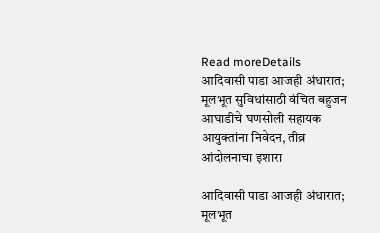Read moreDetails
आदिवासी पाडा आजही अंधारात; मूलभूत सुविधांसाठी वंचित बहुजन आघाडीचे घणसोली सहायक आयुक्तांना निवेदन, तीव्र आंदोलनाचा इशारा

आदिवासी पाडा आजही अंधारात; मूलभूत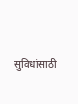सुविधांसाठी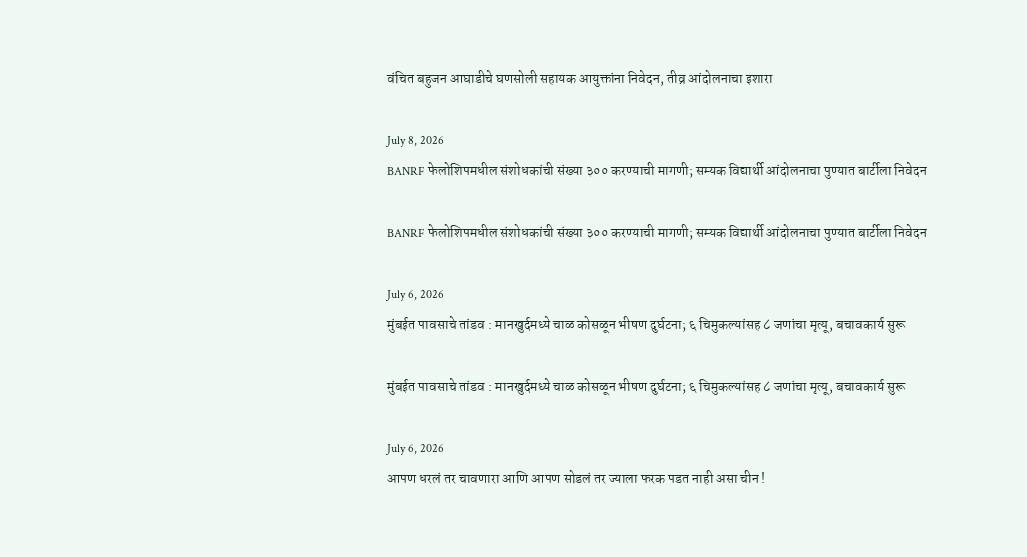वंचित बहुजन आघाडीचे घणसोली सहायक आयुक्तांना निवेदन, तीव्र आंदोलनाचा इशारा

July 8, 2026
BANRF फेलोशिपमधील संशोधकांची संख्या ३०० करण्याची मागणी; सम्यक विद्यार्थी आंदोलनाचा पुण्यात बार्टीला निवेदन

BANRF फेलोशिपमधील संशोधकांची संख्या ३०० करण्याची मागणी; सम्यक विद्यार्थी आंदोलनाचा पुण्यात बार्टीला निवेदन

July 6, 2026
मुंबईत पावसाचे तांडव : मानखुर्दमध्ये चाळ कोसळून भीषण दुर्घटना; ६ चिमुकल्यांसह ८ जणांचा मृत्यू, बचावकार्य सुरू

मुंबईत पावसाचे तांडव : मानखुर्दमध्ये चाळ कोसळून भीषण दुर्घटना; ६ चिमुकल्यांसह ८ जणांचा मृत्यू, बचावकार्य सुरू

July 6, 2026
आपण धरलं तर चावणारा आणि आपण सोडलं तर ज्याला फरक पडत नाही असा चीन !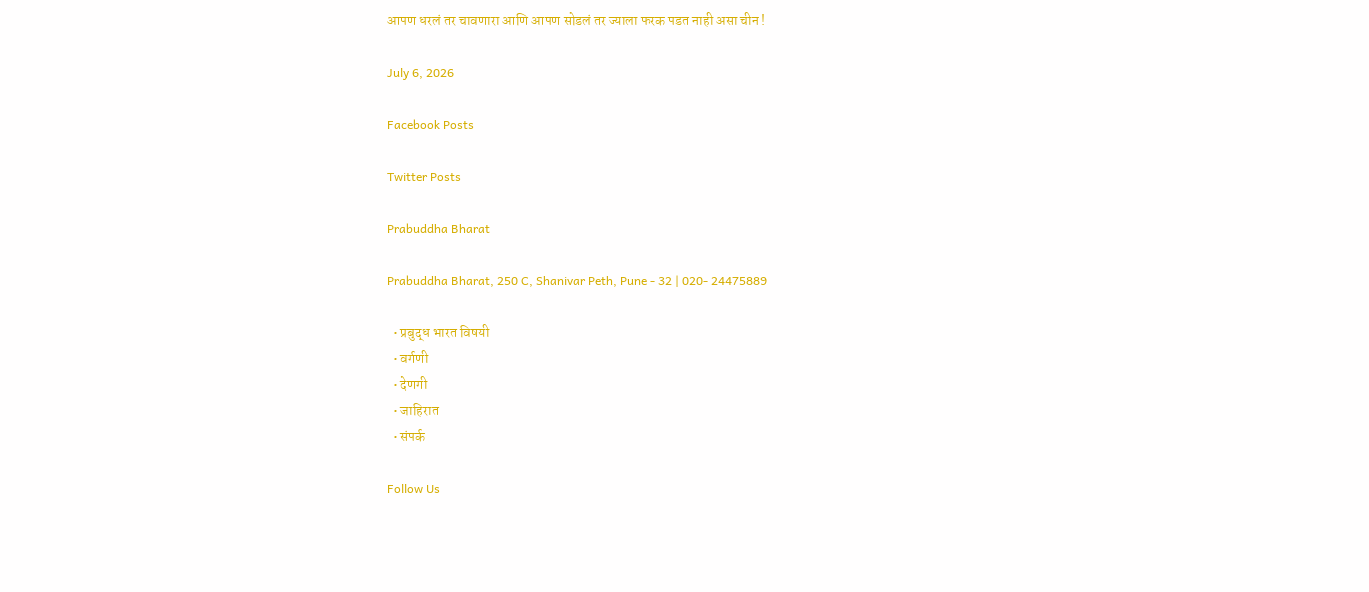आपण धरलं तर चावणारा आणि आपण सोडलं तर ज्याला फरक पडत नाही असा चीन !

July 6, 2026

Facebook Posts

Twitter Posts

Prabuddha Bharat

Prabuddha Bharat, 250 C, Shanivar Peth, Pune - 32 | 020- 24475889

  • प्रबुद्ध भारत विषयी
  • वर्गणी
  • देणगी
  • जाहिरात
  • संपर्क

Follow Us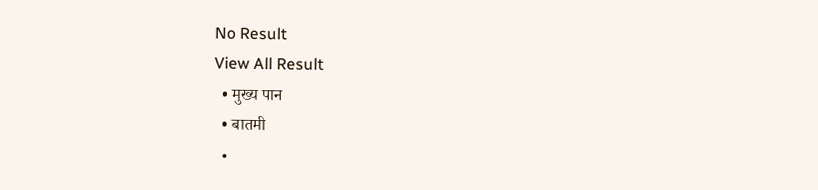No Result
View All Result
  • मुख्य पान
  • बातमी
  •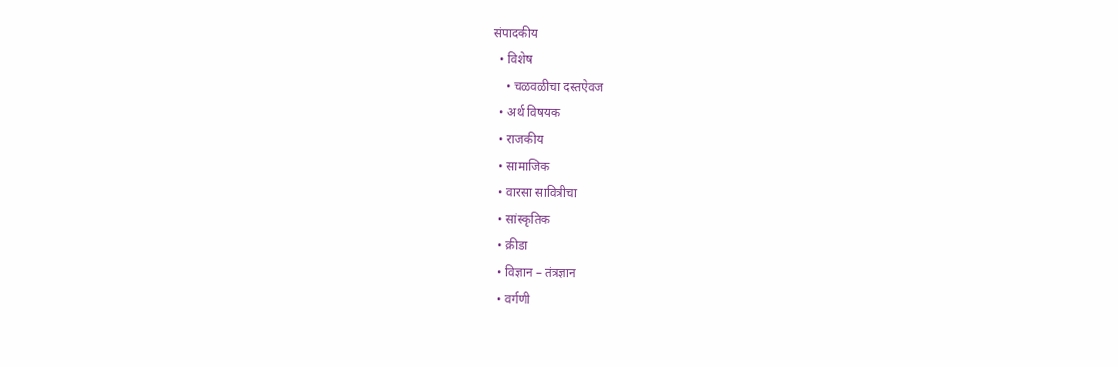संपादकीय
  • विशेष
    • चळवळीचा दस्तऐवज
  • अर्थ विषयक
  • राजकीय
  • सामाजिक
  • वारसा सावित्रीचा
  • सांस्कृतिक
  • क्रीडा
  • विज्ञान – तंत्रज्ञान
  • वर्गणी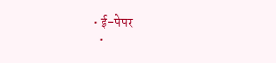• ई-पेपर
  •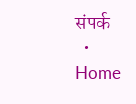संपर्क
  • Home